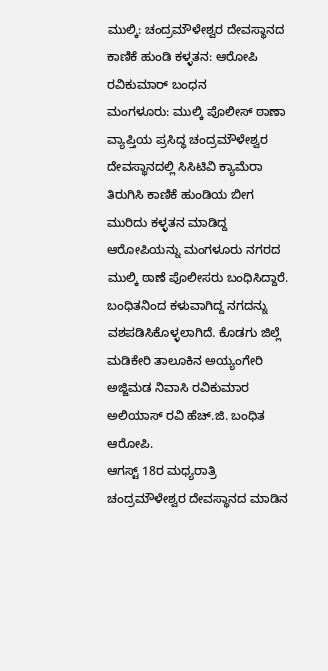ಮುಲ್ಕಿ: ಚಂದ್ರಮೌಳೇಶ್ವರ ದೇವಸ್ಥಾನದ ಕಾಣಿಕೆ ಹುಂಡಿ ಕಳ್ಳತನ: ಆರೋಪಿ ರವಿಕುಮಾರ್ ಬಂಧನ
ಮಂಗಳೂರು: ಮುಲ್ಕಿ ಪೊಲೀಸ್ ಠಾಣಾ ವ್ಯಾಪ್ತಿಯ ಪ್ರಸಿದ್ಧ ಚಂದ್ರಮೌಳೇಶ್ವರ ದೇವಸ್ಥಾನದಲ್ಲಿ ಸಿಸಿಟಿವಿ ಕ್ಯಾಮೆರಾ ತಿರುಗಿಸಿ ಕಾಣಿಕೆ ಹುಂಡಿಯ ಬೀಗ ಮುರಿದು ಕಳ್ಳತನ ಮಾಡಿದ್ದ ಆರೋಪಿಯನ್ನು ಮಂಗಳೂರು ನಗರದ ಮುಲ್ಕಿ ಠಾಣೆ ಪೊಲೀಸರು ಬಂಧಿಸಿದ್ದಾರೆ. ಬಂಧಿತನಿಂದ ಕಳುವಾಗಿದ್ದ ನಗದನ್ನು ವಶಪಡಿಸಿಕೊಳ್ಳಲಾಗಿದೆ. ಕೊಡಗು ಜಿಲ್ಲೆ ಮಡಿಕೇರಿ ತಾಲೂಕಿನ ಅಯ್ಯಂಗೇರಿ ಅಜ್ಜಿಮಡ ನಿವಾಸಿ ರವಿಕುಮಾರ ಅಲಿಯಾಸ್ ರವಿ ಹೆಚ್.ಜಿ. ಬಂಧಿತ ಆರೋಪಿ.
ಆಗಸ್ಟ್ 18ರ ಮಧ್ಯರಾತ್ರಿ ಚಂದ್ರಮೌಳೇಶ್ವರ ದೇವಸ್ಥಾನದ ಮಾಡಿನ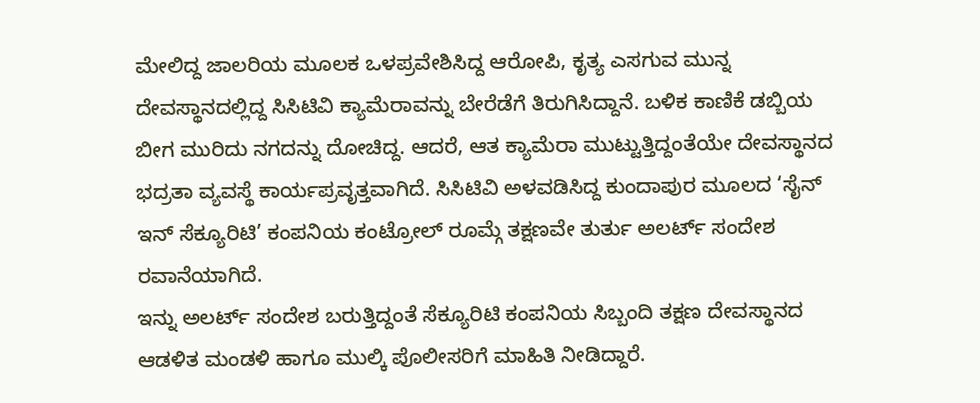ಮೇಲಿದ್ದ ಜಾಲರಿಯ ಮೂಲಕ ಒಳಪ್ರವೇಶಿಸಿದ್ದ ಆರೋಪಿ, ಕೃತ್ಯ ಎಸಗುವ ಮುನ್ನ ದೇವಸ್ಥಾನದಲ್ಲಿದ್ದ ಸಿಸಿಟಿವಿ ಕ್ಯಾಮೆರಾವನ್ನು ಬೇರೆಡೆಗೆ ತಿರುಗಿಸಿದ್ದಾನೆ. ಬಳಿಕ ಕಾಣಿಕೆ ಡಬ್ಬಿಯ ಬೀಗ ಮುರಿದು ನಗದನ್ನು ದೋಚಿದ್ದ. ಆದರೆ, ಆತ ಕ್ಯಾಮೆರಾ ಮುಟ್ಟುತ್ತಿದ್ದಂತೆಯೇ ದೇವಸ್ಥಾನದ ಭದ್ರತಾ ವ್ಯವಸ್ಥೆ ಕಾರ್ಯಪ್ರವೃತ್ತವಾಗಿದೆ. ಸಿಸಿಟಿವಿ ಅಳವಡಿಸಿದ್ದ ಕುಂದಾಪುರ ಮೂಲದ ‘ಸೈನ್ ಇನ್ ಸೆಕ್ಯೂರಿಟಿ’ ಕಂಪನಿಯ ಕಂಟ್ರೋಲ್ ರೂಮ್ಗೆ ತಕ್ಷಣವೇ ತುರ್ತು ಅಲರ್ಟ್ ಸಂದೇಶ ರವಾನೆಯಾಗಿದೆ.
ಇನ್ನು ಅಲರ್ಟ್ ಸಂದೇಶ ಬರುತ್ತಿದ್ದಂತೆ ಸೆಕ್ಯೂರಿಟಿ ಕಂಪನಿಯ ಸಿಬ್ಬಂದಿ ತಕ್ಷಣ ದೇವಸ್ಥಾನದ ಆಡಳಿತ ಮಂಡಳಿ ಹಾಗೂ ಮುಲ್ಕಿ ಪೊಲೀಸರಿಗೆ ಮಾಹಿತಿ ನೀಡಿದ್ದಾರೆ.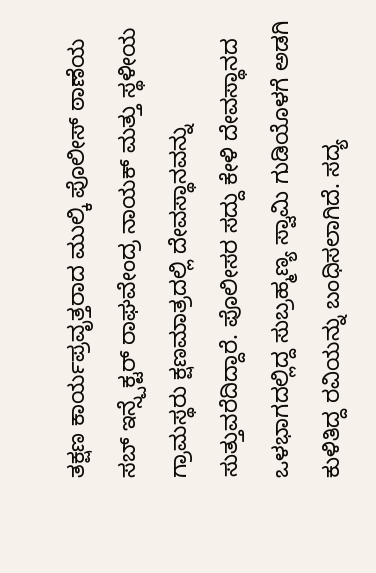ತಕ್ಷಣ ಕಾರ್ಯಪ್ರವೃತ್ತರಾದ ಮುಲ್ಕಿ ಪೊಲೀಸ್ ಠಾಣೆಯ ಸಬ್ ಇನ್ಸ್ಪೆಕ್ಟರ್ ರಾಘವೇಂದ್ರ ನಾಯಕ್ ಮತ್ತು ಸ್ಥಳೀಯ ಗ್ರಾಮಸ್ಥರು ಕ್ಷಣಮಾತ್ರದಲ್ಲಿ ದೇವಸ್ಥಾನವನ್ನು ಸುತ್ತುವರೆದಿದ್ದಾರೆ. ಪೊಲೀಸರ ಸದ್ದು ಕೇಳಿ ದೇವಸ್ಥಾನದ ಒಳಭಾಗದಲ್ಲಿದ್ದ ಸುಬ್ರಹ್ಮಣ್ಯ ಸ್ವಾಮಿ ಗುಡಿಯೊಳಗೆ ಅಡಗಿ ಕುಳಿತಿದ್ದ ರವಿಯನ್ನು ಬಂಧಿಸಲಾಗಿದೆ. ಸದ್ಯ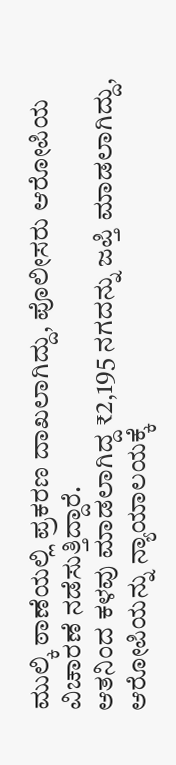ಮುಲ್ಕಿ ಠಾಣೆಯಲ್ಲಿ ಪ್ರಕರಣ ದಾಖಲಾಗಿದ್ದು, ಪೊಲೀಸರು ಆರೋಪಿಯ ವಿಚಾರಣೆ ನಡೆಸುತ್ತಿದ್ದಾರೆ.
ಆತನಿಂದ ಕಳವು ಮಾಡಲಾಗಿದ್ದ ₹2,195 ನಗದನ್ನು ಜಪ್ತಿ ಮಾಡಲಾಗಿದ್ದು, ಆರೋಪಿಯನ್ನು ನ್ಯಾಯಾಲಯಕ್ಕೆ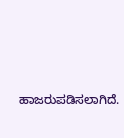ಹಾಜರುಪಡಿಸಲಾಗಿದೆ.